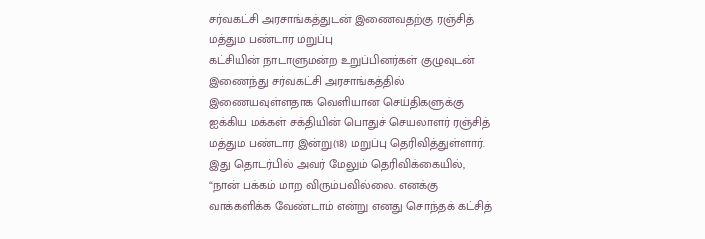சர்வகட்சி அரசாங்கத்துடன் இணைவதற்கு ரஞ்சித் மத்தும பண்டார மறுப்பு
கட்சியின் நாடாளுமன்ற உறுப்பினர்கள் குழுவுடன் இணைந்து சர்வகட்சி அரசாங்கத்தில் இணையவுள்ளதாக வெளியான செய்திகளுக்கு ஐக்கிய மக்கள் சக்தியின் பொதுச் செயலாளர் ரஞ்சித் மத்தும பண்டார இன்று(18) மறுப்பு தெரிவித்துள்ளார்.
இது தொடர்பில் அவர் மேலும் தெரிவிக்கையில்,
“நான் பக்கம் மாற விரும்பவில்லை. எனக்கு வாக்களிக்க வேண்டாம் என்று எனது சொந்தக் கட்சித்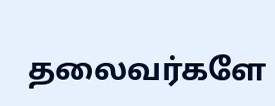தலைவர்களே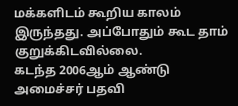மக்களிடம் கூறிய காலம் இருந்தது. அப்போதும் கூட தாம் குறுக்கிடவில்லை.
கடந்த 2006ஆம் ஆண்டு அமைச்சர் பதவி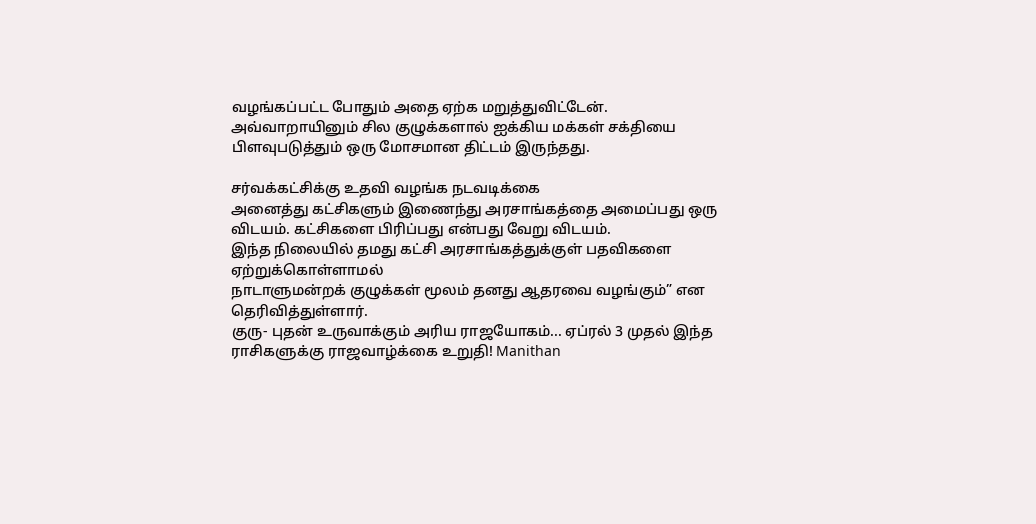வழங்கப்பட்ட போதும் அதை ஏற்க மறுத்துவிட்டேன்.
அவ்வாறாயினும் சில குழுக்களால் ஐக்கிய மக்கள் சக்தியை பிளவுபடுத்தும் ஒரு மோசமான திட்டம் இருந்தது.

சர்வக்கட்சிக்கு உதவி வழங்க நடவடிக்கை
அனைத்து கட்சிகளும் இணைந்து அரசாங்கத்தை அமைப்பது ஒரு விடயம். கட்சிகளை பிரிப்பது என்பது வேறு விடயம்.
இந்த நிலையில் தமது கட்சி அரசாங்கத்துக்குள் பதவிகளை ஏற்றுக்கொள்ளாமல்
நாடாளுமன்றக் குழுக்கள் மூலம் தனது ஆதரவை வழங்கும்” என தெரிவித்துள்ளார்.
குரு- புதன் உருவாக்கும் அரிய ராஜயோகம்... ஏப்ரல் 3 முதல் இந்த ராசிகளுக்கு ராஜவாழ்க்கை உறுதி! Manithan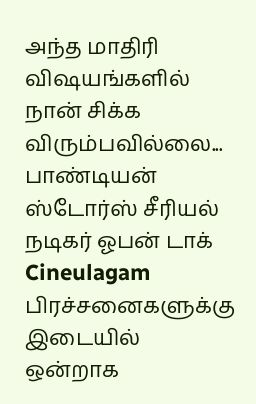அந்த மாதிரி விஷயங்களில் நான் சிக்க விரும்பவில்லை... பாண்டியன் ஸ்டோர்ஸ் சீரியல் நடிகர் ஓபன் டாக் Cineulagam
பிரச்சனைகளுக்கு இடையில் ஒன்றாக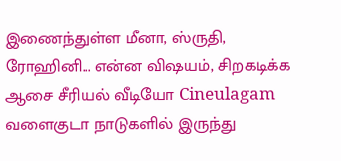இணைந்துள்ள மீனா, ஸ்ருதி, ரோஹினி... என்ன விஷயம், சிறகடிக்க ஆசை சீரியல் வீடியோ Cineulagam
வளைகுடா நாடுகளில் இருந்து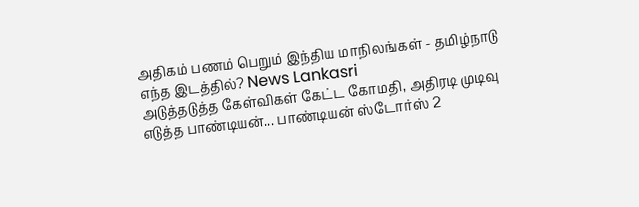அதிகம் பணம் பெறும் இந்திய மாநிலங்கள் - தமிழ்நாடு எந்த இடத்தில்? News Lankasri
அடுத்தடுத்த கேள்விகள் கேட்ட கோமதி, அதிரடி முடிவு எடுத்த பாண்டியன்... பாண்டியன் ஸ்டோர்ஸ் 2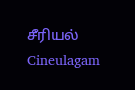சீரியல் Cineulagam